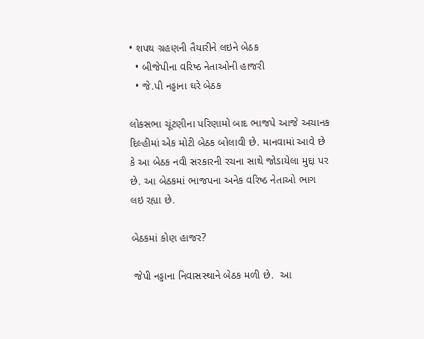• શપથ ગ્રહણની તૈયારીને લઇને બેઠક
  • બીજેપીના વરિષ્ઠ નેતાઓની હાજરી
  • જે.પી નડ્ડાના ઘરે બેઠક

લોકસભા ચૂંટણીના પરિણામો બાદ ભાજપે આજે અચાનક દિલ્હીમાં એક મોટી બેઠક બોલાવી છે. માનવામાં આવે છે કે આ બેઠક નવી સરકારની રચના સાથે જોડાયેલા મુદ્દા પર છે. આ બેઠકમાં ભાજપના અનેક વરિષ્ઠ નેતાઓ ભાગ લઇ રહ્યા છે.

બેઠકમાં કોણ હાજર?

 જેપી નડ્ડાના નિવાસસ્થાને બેઠક મળી છે.  આ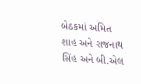બેઠકમાં અમિત શાહ અને રાજનાથ સિંહ અને બી.એલ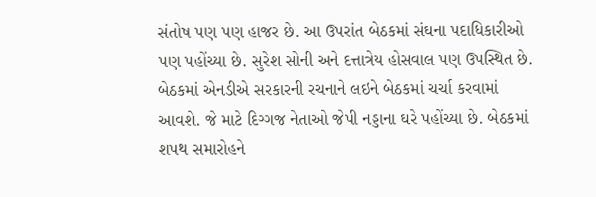સંતોષ પણ પણ હાજર છે. આ ઉપરાંત બેઠકમાં સંઘના પદાધિકારીઓ પણ પહોંચ્યા છે. સુરેશ સોની અને દત્તાત્રેય હોસવાલ પણ ઉપસ્થિત છે. બેઠકમાં એનડીએ સરકારની રચનાને લઇને બેઠકમાં ચર્ચા કરવામાં આવશે. જે માટે દિગ્ગજ નેતાઓ જેપી નડ્ડાના ઘરે પહોંચ્યા છે. બેઠકમાં શપથ સમારોહને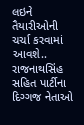લઇને તૈયારીઓની ચર્ચા કરવામાં આવશે.. રાજનાથસિંહ સહિત પાર્ટીના દિગ્ગજ નેતાઓ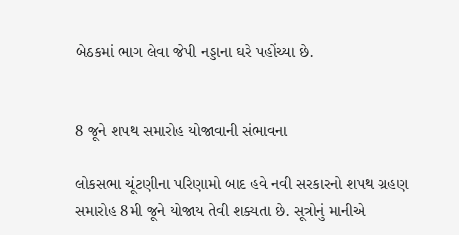બેઠકમાં ભાગ લેવા જેપી નડ્ડાના ઘરે પહોંચ્યા છે.


8 જૂને શપથ સમારોહ યોજાવાની સંભાવના

લોકસભા ચૂંટણીના પરિણામો બાદ હવે નવી સરકારનો શપથ ગ્રહણ સમારોહ 8મી જૂને યોજાય તેવી શક્યતા છે. સૂત્રોનું માનીએ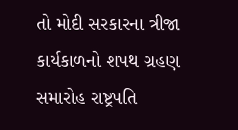તો મોદી સરકારના ત્રીજા કાર્યકાળનો શપથ ગ્રહણ સમારોહ રાષ્ટ્રપતિ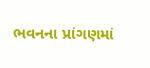ભવનના પ્રાંગણમાં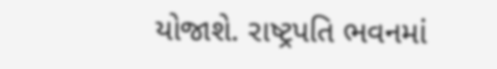યોજાશે. રાષ્ટ્રપતિ ભવનમાં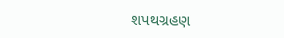શપથગ્રહણ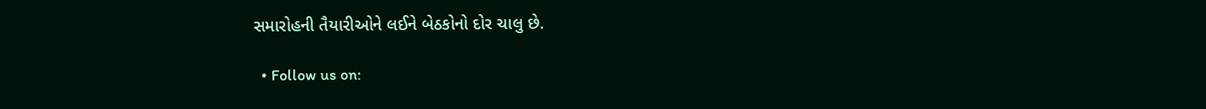સમારોહની તૈયારીઓને લઈને બેઠકોનો દોર ચાલુ છે.

  • Follow us on: